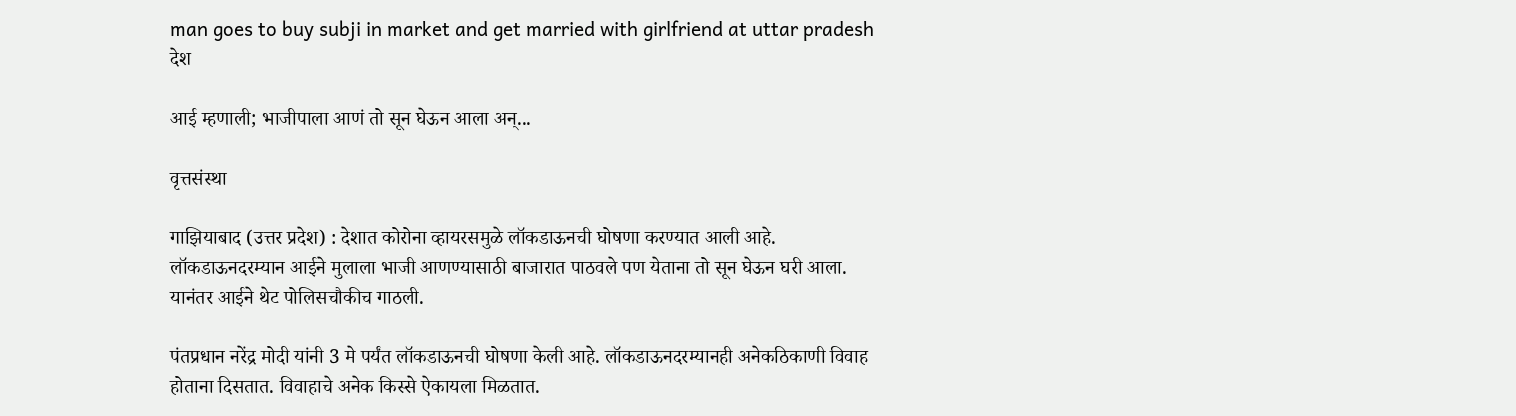man goes to buy subji in market and get married with girlfriend at uttar pradesh
देश

आई म्हणाली; भाजीपाला आणं तो सून घेऊन आला अन्...

वृत्तसंस्था

गाझियाबाद (उत्तर प्रदेश) : देशात कोरोना व्हायरसमुळे लॉकडाऊनची घोषणा करण्यात आली आहे. लॉकडाऊनदरम्यान आईने मुलाला भाजी आणण्यासाठी बाजारात पाठवले पण येताना तो सून घेऊन घरी आला. यानंतर आईने थेट पोलिसचौकीच गाठली.

पंतप्रधान नरेंद्र मोदी यांनी 3 मे पर्यंत लॉकडाऊनची घोषणा केली आहे. लॉकडाऊनदरम्यानही अनेकठिकाणी विवाह होताना दिसतात. विवाहाचे अनेक किस्से ऐकायला मिळतात.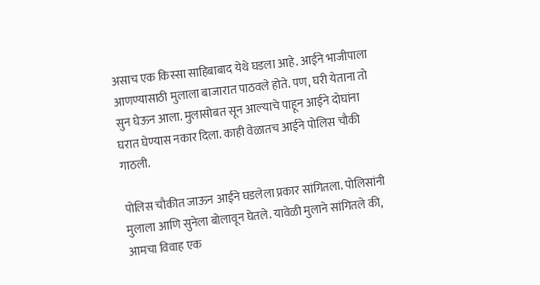असाच एक किस्सा साहिबाबाद येथे घडला आहे. आईने भाजीपाला आणण्यासाठी मुलाला बाजारात पाठवले होते. पण, घरी येताना तो सुन घेऊन आला. मुलासोबत सून आल्याचे पाहून आईने दोघांना घरात घेण्यास नकार दिला. काही वेळातच आईने पोलिस चौकी गाठली.

पोलिस चौकीत जाऊन आईने घडलेला प्रकार सांगितला. पोलिसांनी मुलाला आणि सुनेला बोलावून घेतले. यावेळी मुलाने सांगितले की, आमचा विवाह एक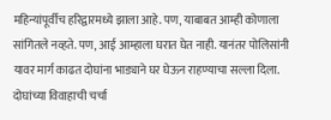महिन्यांपूर्वीच हरिद्वारमध्ये झाला आहे. पण, याबाबत आम्ही कोणाला सांगितले नव्हते. पण, आई आम्हाला घरात घेत नाही. यानंतर पोलिसांनी यावर मार्ग काढत दोघांना भाड्याने घर घेऊन राहण्याचा सल्ला दिला. दोघांच्या विवाहाची चर्चा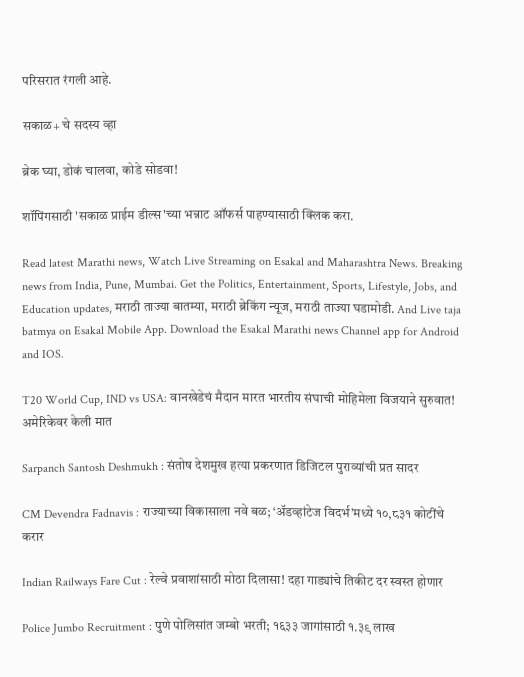परिसरात रंगली आहे.

सकाळ+ चे सदस्य व्हा

ब्रेक घ्या, डोकं चालवा, कोडे सोडवा!

शॉपिंगसाठी 'सकाळ प्राईम डील्स'च्या भन्नाट ऑफर्स पाहण्यासाठी क्लिक करा.

Read latest Marathi news, Watch Live Streaming on Esakal and Maharashtra News. Breaking news from India, Pune, Mumbai. Get the Politics, Entertainment, Sports, Lifestyle, Jobs, and Education updates, मराठी ताज्या बातम्या, मराठी ब्रेकिंग न्यूज, मराठी ताज्या घडामोडी. And Live taja batmya on Esakal Mobile App. Download the Esakal Marathi news Channel app for Android and IOS.

T20 World Cup, IND vs USA: वानखेडेचं मैदान मारत भारतीय संघाची मोहिमेला विजयाने सुरुवात! अमेरिकेवर केली मात

Sarpanch Santosh Deshmukh : संतोष देशमुख हत्या प्रकरणात डिजिटल पुराव्यांची प्रत सादर

CM Devendra Fadnavis : राज्याच्या विकासाला नवे बळ; ‘अ‍ॅडव्हांटेज विदर्भ’मध्ये १०,८३१ कोटींचे करार

Indian Railways Fare Cut : रेल्वे प्रवाशांसाठी मोठा दिलासा! दहा गाड्यांचे तिकीट दर स्वस्त होणार

Police Jumbo Recruitment : पुणे पोलिसांत जम्बो भरती; १६३३ जागांसाठी १.३९ लाख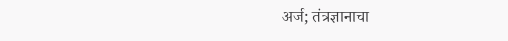अर्ज; तंत्रज्ञानाचा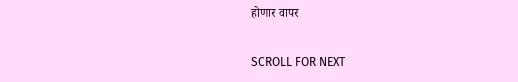होणार वापर

SCROLL FOR NEXT